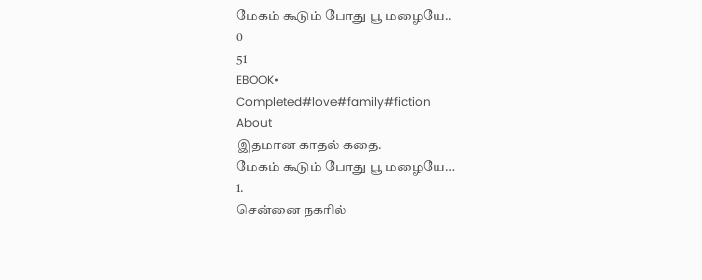மேகம் கூடும் போது பூ மழையே..
0
51
EBOOK•
Completed#love#family#fiction
About
இதமான காதல் கதை.
மேகம் கூடும் போது பூ மழையே…
1.
சென்னை நகரில்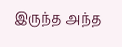இருந்த அந்த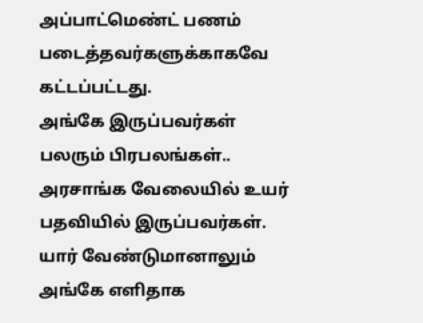அப்பாட்மெண்ட் பணம் படைத்தவர்களுக்காகவே கட்டப்பட்டது.
அங்கே இருப்பவர்கள் பலரும் பிரபலங்கள்.. அரசாங்க வேலையில் உயர் பதவியில் இருப்பவர்கள்.
யார் வேண்டுமானாலும் அங்கே எளிதாக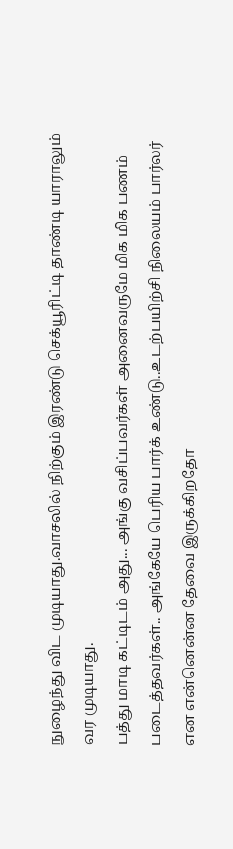நுழைந்து விட முடியாது.வாசலில் நிற்கும் இரண்டு செக்யூரிட்டி தாண்டி யாராலும் வர முடியாது.
பத்து மாடி கட்டிடம் அது... அங்கு வசிப்பவர்கள் அனைவருமே மிக மிக பணம் படைத்தவர்கள்.. அங்கேயே பெரிய பார்க் உண்டு..உடற்பயிற்சி நிலையம் பார்லர் என என்னென்ன தேவை இருக்கிறதோ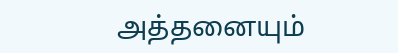அத்தனையும்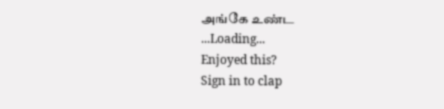அங்கே உண்ட
...Loading...
Enjoyed this?
Sign in to clap